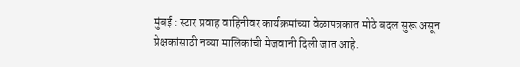मुंबई : स्टार प्रवाह वाहिनीवर कार्यक्रमांच्या वेळापत्रकात मोठे बदल सुरू असून प्रेक्षकांसाठी नव्या मालिकांची मेजवानी दिली जात आहे.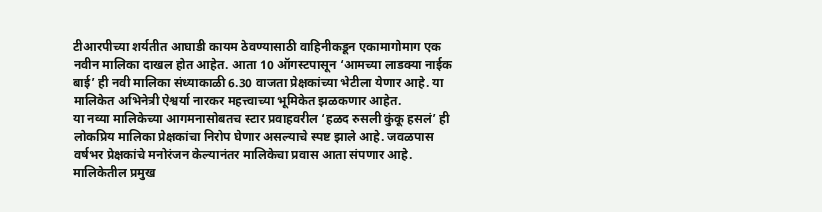टीआरपीच्या शर्यतीत आघाडी कायम ठेवण्यासाठी वाहिनीकडून एकामागोमाग एक नवीन मालिका दाखल होत आहेत. आता 10 ऑगस्टपासून ‘आमच्या लाडक्या नाईक बाई’ ही नवी मालिका संध्याकाळी 6.30 वाजता प्रेक्षकांच्या भेटीला येणार आहे. या मालिकेत अभिनेत्री ऐश्वर्या नारकर महत्त्वाच्या भूमिकेत झळकणार आहेत.
या नव्या मालिकेच्या आगमनासोबतच स्टार प्रवाहवरील ‘हळद रुसली कुंकू हसलं’ ही लोकप्रिय मालिका प्रेक्षकांचा निरोप घेणार असल्याचे स्पष्ट झाले आहे. जवळपास वर्षभर प्रेक्षकांचे मनोरंजन केल्यानंतर मालिकेचा प्रवास आता संपणार आहे.
मालिकेतील प्रमुख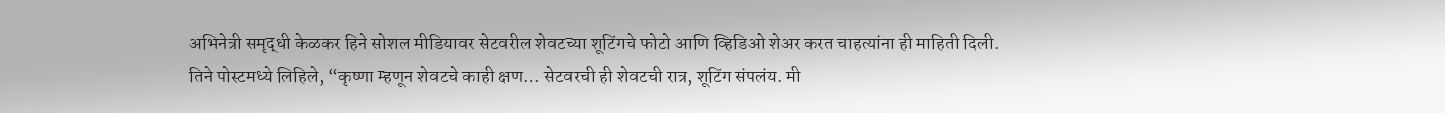अभिनेत्री समृद्धी केळकर हिने सोशल मीडियावर सेटवरील शेवटच्या शूटिंगचे फोटो आणि व्हिडिओ शेअर करत चाहत्यांना ही माहिती दिली. तिने पोस्टमध्ये लिहिले, “कृष्णा म्हणून शेवटचे काही क्षण… सेटवरची ही शेवटची रात्र, शूटिंग संपलंय. मी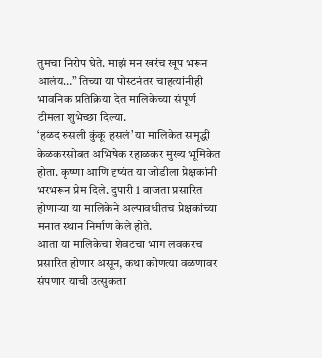तुमचा निरोप घेते. माझं मन खरंच खूप भरून आलंय…” तिच्या या पोस्टनंतर चाहत्यांनीही भावनिक प्रतिक्रिया देत मालिकेच्या संपूर्ण टीमला शुभेच्छा दिल्या.
‘हळद रुसली कुंकू हसलं’ या मालिकेत समृद्धी केळकरसोबत अभिषेक रहाळकर मुख्य भूमिकेत होता. कृष्णा आणि दृष्यंत या जोडीला प्रेक्षकांनी भरभरून प्रेम दिले. दुपारी 1 वाजता प्रसारित होणाऱ्या या मालिकेने अल्पावधीतच प्रेक्षकांच्या मनात स्थान निर्माण केले होते.
आता या मालिकेचा शेवटचा भाग लवकरच प्रसारित होणार असून, कथा कोणत्या वळणावर संपणार याची उत्सुकता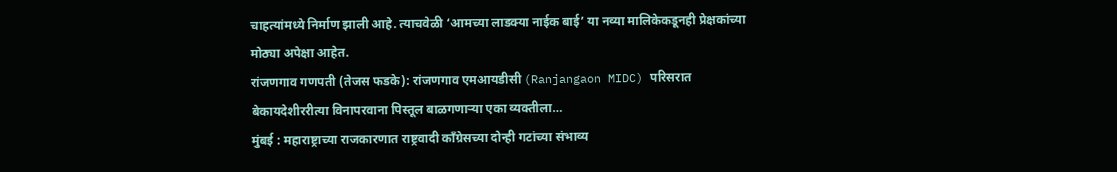चाहत्यांमध्ये निर्माण झाली आहे. त्याचवेळी ‘आमच्या लाडक्या नाईक बाई’ या नव्या मालिकेकडूनही प्रेक्षकांच्या मोठ्या अपेक्षा आहेत.
रांजणगाव गणपती (तेजस फडके): रांजणगाव एमआयडीसी (Ranjangaon MIDC) परिसरात बेकायदेशीररीत्या विनापरवाना पिस्तूल बाळगणाऱ्या एका व्यक्तीला…
मुंबई : महाराष्ट्राच्या राजकारणात राष्ट्रवादी काँग्रेसच्या दोन्ही गटांच्या संभाव्य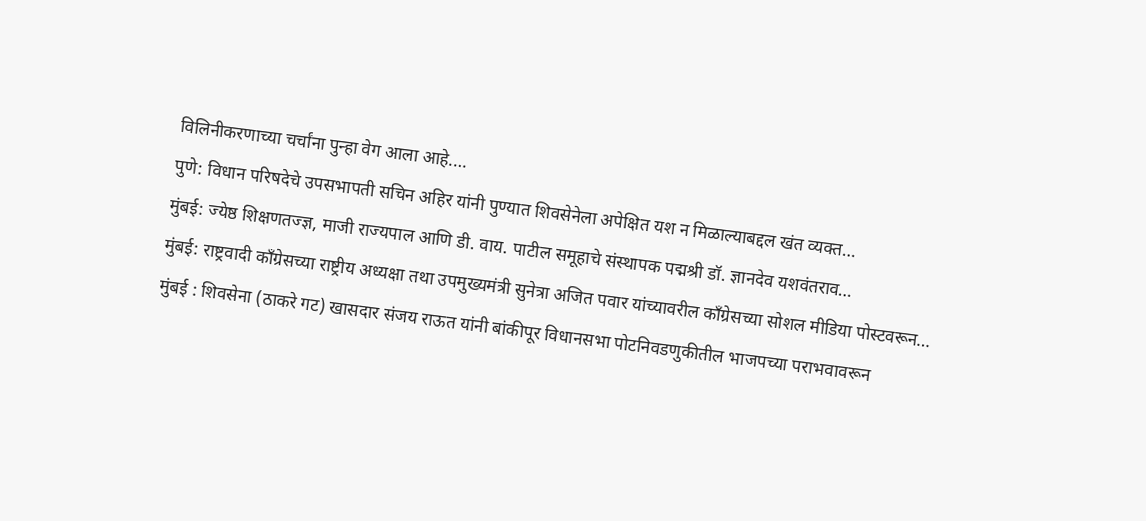विलिनीकरणाच्या चर्चांना पुन्हा वेग आला आहे.…
पुणे: विधान परिषदेचे उपसभापती सचिन अहिर यांनी पुण्यात शिवसेनेला अपेक्षित यश न मिळाल्याबद्दल खंत व्यक्त…
मुंबई: ज्येष्ठ शिक्षणतज्ज्ञ, माजी राज्यपाल आणि डी. वाय. पाटील समूहाचे संस्थापक पद्मश्री डॉ. ज्ञानदेव यशवंतराव…
मुंबई: राष्ट्रवादी काँग्रेसच्या राष्ट्रीय अध्यक्षा तथा उपमुख्यमंत्री सुनेत्रा अजित पवार यांच्यावरील काँग्रेसच्या सोशल मीडिया पोस्टवरून…
मुंबई : शिवसेना (ठाकरे गट) खासदार संजय राऊत यांनी बांकीपूर विधानसभा पोटनिवडणुकीतील भाजपच्या पराभवावरून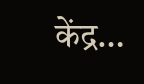केंद्र…